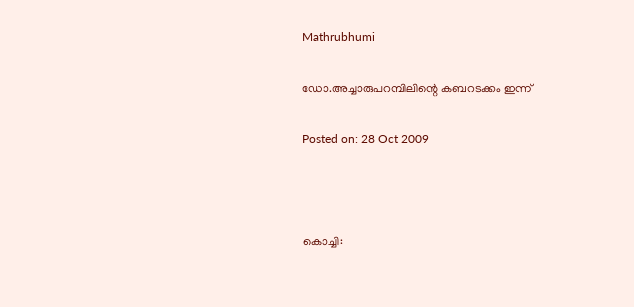Mathrubhumi

ഡോ.അച്ചാരുപറമ്പിലിന്റെ കബറടക്കം ഇന്ന്‌

Posted on: 28 Oct 2009



കൊച്ചി: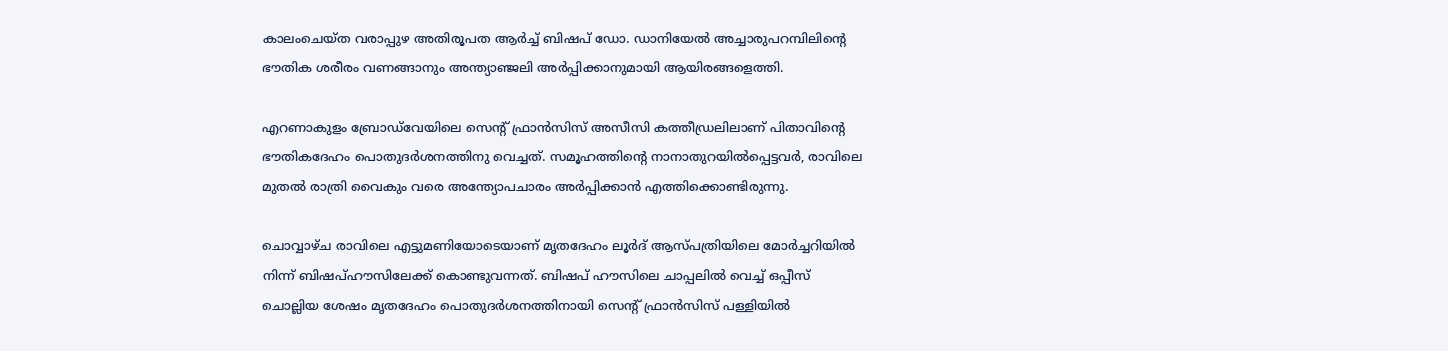കാലംചെയ്ത വരാപ്പുഴ അതിരൂപത ആര്‍ച്ച് ബിഷപ് ഡോ. ഡാനിയേല്‍ അച്ചാരുപറമ്പിലിന്റെ ഭൗതിക ശരീരം വണങ്ങാനും അന്ത്യാഞ്ജലി അര്‍പ്പിക്കാനുമായി ആയിരങ്ങളെത്തി.

എറണാകുളം ബ്രോഡ്‌വേയിലെ സെന്റ് ഫ്രാന്‍സിസ് അസീസി കത്തീഡ്രലിലാണ് പിതാവിന്റെ ഭൗതികദേഹം പൊതുദര്‍ശനത്തിനു വെച്ചത്. സമൂഹത്തിന്റെ നാനാതുറയില്‍പ്പെട്ടവര്‍, രാവിലെ മുതല്‍ രാത്രി വൈകും വരെ അന്ത്യോപചാരം അര്‍പ്പിക്കാന്‍ എത്തിക്കൊണ്ടിരുന്നു.

ചൊവ്വാഴ്ച രാവിലെ എട്ടുമണിയോടെയാണ് മൃതദേഹം ലൂര്‍ദ് ആസ്പത്രിയിലെ മോര്‍ച്ചറിയില്‍ നിന്ന് ബിഷപ്ഹൗസിലേക്ക് കൊണ്ടുവന്നത്. ബിഷപ് ഹൗസിലെ ചാപ്പലില്‍ വെച്ച് ഒപ്പീസ് ചൊല്ലിയ ശേഷം മൃതദേഹം പൊതുദര്‍ശനത്തിനായി സെന്റ് ഫ്രാന്‍സിസ് പള്ളിയില്‍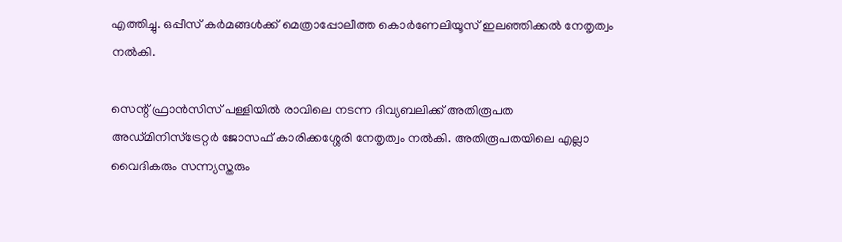എത്തിച്ചു. ഒപ്പീസ് കര്‍മങ്ങള്‍ക്ക് മെത്രാപ്പോലീത്ത കൊര്‍ണേലിയൂസ് ഇലഞ്ഞിക്കല്‍ നേതൃത്വം നല്‍കി.

സെന്റ് ഫ്രാന്‍സിസ് പള്ളിയില്‍ രാവിലെ നടന്ന ദിവ്യബലിക്ക് അതിരൂപത അഡ്മിനിസ്‌ട്രേറ്റര്‍ ജോസഫ് കാരിക്കശ്ശേരി നേതൃത്വം നല്‍കി. അതിരൂപതയിലെ എല്ലാ വൈദികരും സന്ന്യസ്തരും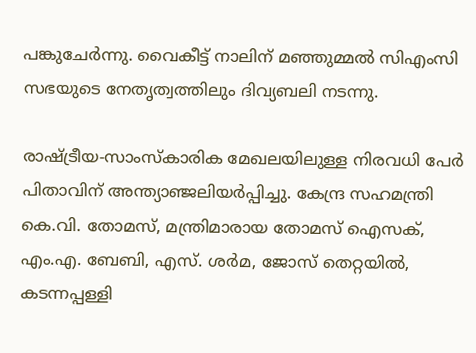പങ്കുചേര്‍ന്നു. വൈകീട്ട് നാലിന് മഞ്ഞുമ്മല്‍ സിഎംസി സഭയുടെ നേതൃത്വത്തിലും ദിവ്യബലി നടന്നു.

രാഷ്ട്രീയ-സാംസ്‌കാരിക മേഖലയിലുള്ള നിരവധി പേര്‍ പിതാവിന് അന്ത്യാഞ്ജലിയര്‍പ്പിച്ചു. കേന്ദ്ര സഹമന്ത്രി കെ.വി. തോമസ്, മന്ത്രിമാരായ തോമസ് ഐസക്, എം.എ. ബേബി, എസ്. ശര്‍മ, ജോസ് തെറ്റയില്‍, കടന്നപ്പള്ളി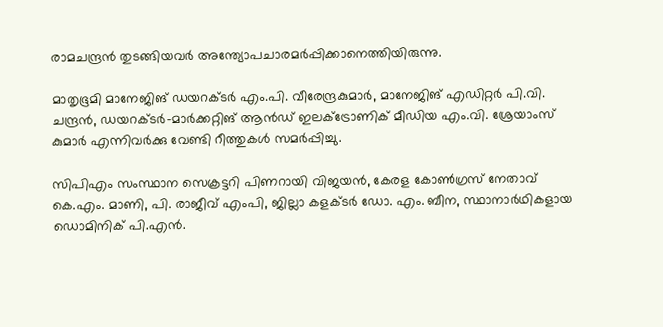രാമചന്ദ്രന്‍ തുടങ്ങിയവര്‍ അന്ത്യോപചാരമര്‍പ്പിക്കാനെത്തിയിരുന്നു.

മാതൃഭൂമി മാനേജിങ് ഡയറക്ടര്‍ എം.പി. വീരേന്ദ്രകുമാര്‍, മാനേജിങ് എഡിറ്റര്‍ പി.വി. ചന്ദ്രന്‍, ഡയറക്ടര്‍-മാര്‍ക്കറ്റിങ് ആന്‍ഡ് ഇലക്‌ട്രോണിക് മീഡിയ എം.വി. ശ്രേയാംസ് കുമാര്‍ എന്നിവര്‍ക്കു വേണ്ടി റീത്തുകള്‍ സമര്‍പ്പിച്ചു.

സിപിഎം സംസ്ഥാന സെക്രട്ടറി പിണറായി വിജയന്‍, കേരള കോണ്‍ഗ്രസ് നേതാവ് കെ.എം. മാണി, പി. രാജീവ് എംപി, ജില്ലാ കളക്ടര്‍ ഡോ. എം. ബീന, സ്ഥാനാര്‍ഥികളായ ഡൊമിനിക് പി.എന്‍.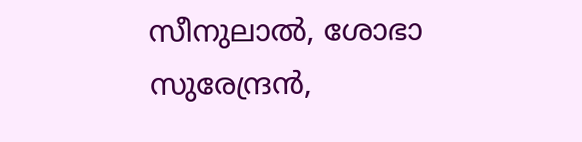സീനുലാല്‍, ശോഭാ സുരേന്ദ്രന്‍,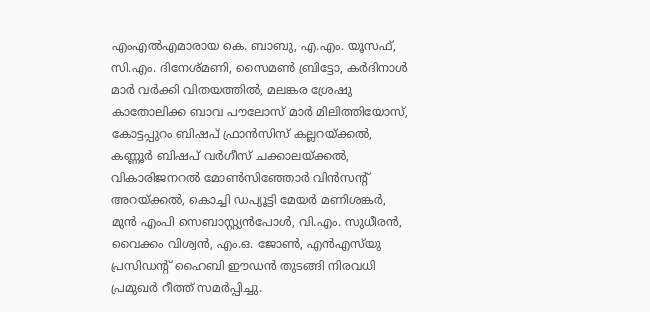എംഎല്‍എമാരായ കെ. ബാബു, എ.എം. യൂസഫ്, സി.എം. ദിനേശ്മണി, സൈമണ്‍ ബ്രിട്ടോ, കര്‍ദിനാള്‍ മാര്‍ വര്‍ക്കി വിതയത്തില്‍, മലങ്കര ശ്രേഷു കാതോലിക്ക ബാവ പൗലോസ് മാര്‍ മിലിത്തിയോസ്, കോട്ടപ്പുറം ബിഷപ് ഫ്രാന്‍സിസ് കല്ലറയ്ക്കല്‍, കണ്ണൂര്‍ ബിഷപ് വര്‍ഗീസ് ചക്കാലയ്ക്കല്‍, വികാരിജനറല്‍ മോണ്‍സിഞ്ഞോര്‍ വിന്‍സന്റ് അറയ്ക്കല്‍, കൊച്ചി ഡപ്യൂട്ടി മേയര്‍ മണിശങ്കര്‍, മുന്‍ എംപി സെബാസ്റ്റ്യന്‍പോള്‍, വി.എം. സുധീരന്‍, വൈക്കം വിശ്വന്‍, എം.ഒ. ജോണ്‍, എന്‍എസ്‌യു പ്രസിഡന്റ് ഹൈബി ഈഡന്‍ തുടങ്ങി നിരവധി പ്രമുഖര്‍ റീത്ത് സമര്‍പ്പിച്ചു.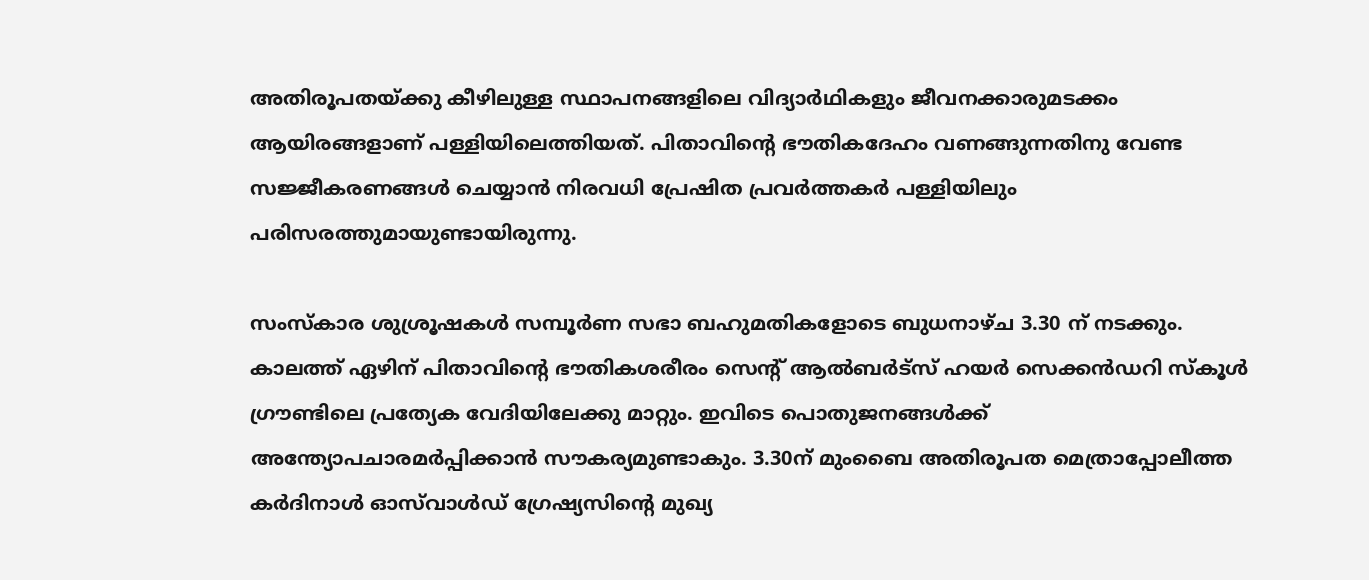അതിരൂപതയ്ക്കു കീഴിലുള്ള സ്ഥാപനങ്ങളിലെ വിദ്യാര്‍ഥികളും ജീവനക്കാരുമടക്കം ആയിരങ്ങളാണ് പള്ളിയിലെത്തിയത്. പിതാവിന്റെ ഭൗതികദേഹം വണങ്ങുന്നതിനു വേണ്ട സജ്ജീകരണങ്ങള്‍ ചെയ്യാന്‍ നിരവധി പ്രേഷിത പ്രവര്‍ത്തകര്‍ പള്ളിയിലും പരിസരത്തുമായുണ്ടായിരുന്നു.

സംസ്‌കാര ശുശ്രൂഷകള്‍ സമ്പൂര്‍ണ സഭാ ബഹുമതികളോടെ ബുധനാഴ്ച 3.30 ന് നടക്കും. കാലത്ത് ഏഴിന് പിതാവിന്റെ ഭൗതികശരീരം സെന്റ് ആല്‍ബര്‍ട്‌സ് ഹയര്‍ സെക്കന്‍ഡറി സ്‌കൂള്‍ ഗ്രൗണ്ടിലെ പ്രത്യേക വേദിയിലേക്കു മാറ്റും. ഇവിടെ പൊതുജനങ്ങള്‍ക്ക് അന്ത്യോപചാരമര്‍പ്പിക്കാന്‍ സൗകര്യമുണ്ടാകും. 3.30ന് മുംബൈ അതിരൂപത മെത്രാപ്പോലീത്ത കര്‍ദിനാള്‍ ഓസ്‌വാള്‍ഡ് ഗ്രേഷ്യസിന്റെ മുഖ്യ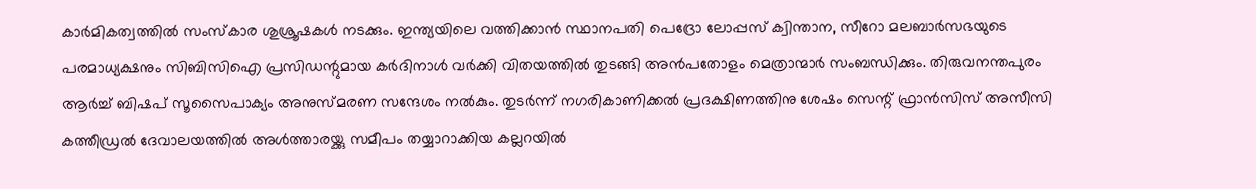കാര്‍മികത്വത്തില്‍ സംസ്‌കാര ശുശ്രൂഷകള്‍ നടക്കും. ഇന്ത്യയിലെ വത്തിക്കാന്‍ സ്ഥാനപതി പെദ്രോ ലോപ്പസ് ക്വിന്താന, സീറോ മലബാര്‍സഭയുടെ പരമാധ്യക്ഷനും സിബിസിഐ പ്രസിഡന്റുമായ കര്‍ദിനാള്‍ വര്‍ക്കി വിതയത്തില്‍ തുടങ്ങി അന്‍പതോളം മെത്രാന്മാര്‍ സംബന്ധിക്കും. തിരുവനന്തപുരം ആര്‍ച്ച് ബിഷപ് സൂസൈപാക്യം അനുസ്മരണ സന്ദേശം നല്‍കും. തുടര്‍ന്ന് നഗരികാണിക്കല്‍ പ്രദക്ഷിണത്തിനു ശേഷം സെന്റ് ഫ്രാന്‍സിസ് അസീസി കത്തീഡ്രല്‍ ദേവാലയത്തില്‍ അള്‍ത്താരയ്ക്കു സമീപം തയ്യാറാക്കിയ കല്ലറയില്‍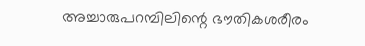അച്ചാരുപറമ്പിലിന്റെ ഭൗതികശരീരം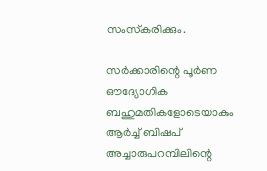സംസ്‌കരിക്കും.

സര്‍ക്കാരിന്റെ പൂര്‍ണ ഔദ്യോഗിക ബഹുമതികളോടെയാകും ആര്‍ച്ച് ബിഷപ് അച്ചാരുപറമ്പിലിന്റെ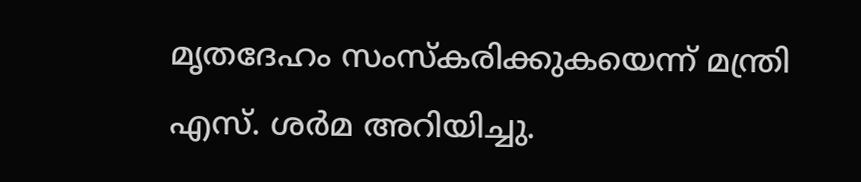മൃതദേഹം സംസ്‌കരിക്കുകയെന്ന് മന്ത്രി എസ്. ശര്‍മ അറിയിച്ചു.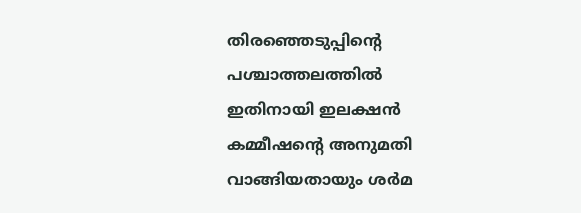തിരഞ്ഞെടുപ്പിന്റെ പശ്ചാത്തലത്തില്‍ ഇതിനായി ഇലക്ഷന്‍ കമ്മീഷന്റെ അനുമതി വാങ്ങിയതായും ശര്‍മ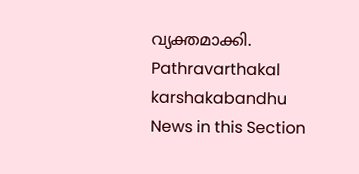വ്യക്തമാക്കി.
Pathravarthakal
karshakabandhu
News in this Section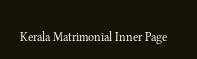Kerala Matrimonial Inner Page